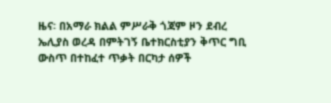ዜና፡ በአማራ ክልል ምሥራቅ ጎጃም ዞን ደብረ ኤሊያስ ወረዳ በምትገኝ ቤተክርስቲያን ቅጥር ግቢ ውስጥ በተከፈተ ጥቃት በርካታ ሰዎች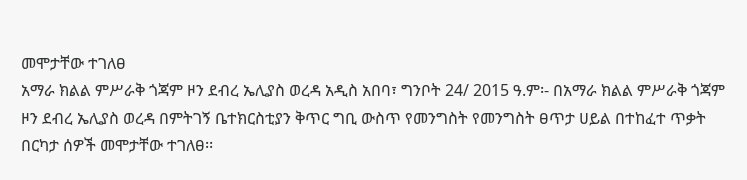መሞታቸው ተገለፀ
አማራ ክልል ምሥራቅ ጎጃም ዞን ደብረ ኤሊያስ ወረዳ አዲስ አበባ፣ ግንቦት 24/ 2015 ዓ.ም፡- በአማራ ክልል ምሥራቅ ጎጃም ዞን ደብረ ኤሊያስ ወረዳ በምትገኝ ቤተክርስቲያን ቅጥር ግቢ ውስጥ የመንግስት የመንግስት ፀጥታ ሀይል በተከፈተ ጥቃት በርካታ ሰዎች መሞታቸው ተገለፀ፡፡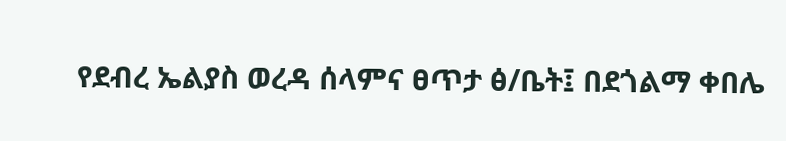የደብረ ኤልያስ ወረዳ ሰላምና ፀጥታ ፅ/ቤት፤ በደጎልማ ቀበሌ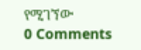የሚገኘው
0 Comments